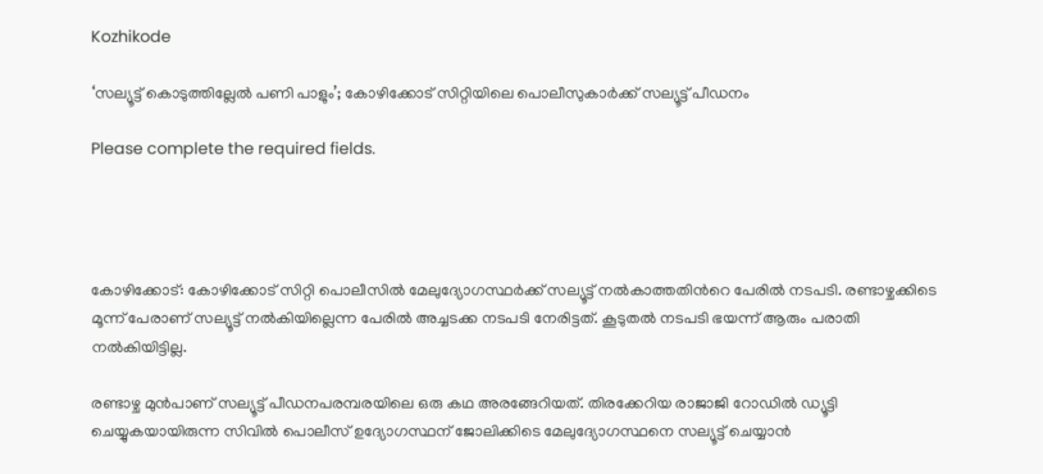Kozhikode

‘സല്യൂട്ട് കൊടുത്തില്ലേൽ പണി പാളും’; കോഴിക്കോട് സിറ്റിയിലെ പൊലീസുകാർക്ക് സല്യൂട്ട് പീഡനം

Please complete the required fields.




കോഴിക്കോട്: കോഴിക്കോട് സിറ്റി പൊലീസില്‍ മേലുദ്യോഗസ്ഥര്‍ക്ക് സല്യൂട്ട് നല്‍കാത്തതിന്‍റെ പേരില്‍ നടപടി. രണ്ടാഴ്ചക്കിടെ മൂന്ന് പേരാണ് സല്യൂട്ട് നൽകിയില്ലെന്ന പേരിൽ അച്ചടക്ക നടപടി നേരിട്ടത്. കൂടുതല്‍ നടപടി ഭയന്ന് ആരും പരാതി നല്‍കിയിട്ടില്ല.

രണ്ടാഴ്ച മുന്‍പാണ് സല്യൂട്ട് പീഡനപരമ്പരയിലെ ഒരു കഥ അരങ്ങേറിയത്. തിരക്കേറിയ രാജാജി റോഡില്‍ ഡ്യൂട്ടി ചെയ്യുകയായിരുന്ന സിവില്‍ പൊലീസ് ഉദ്യോഗസ്ഥന് ജോലിക്കിടെ മേലുദ്യോഗസ്ഥനെ സല്യൂട്ട് ചെയ്യാൻ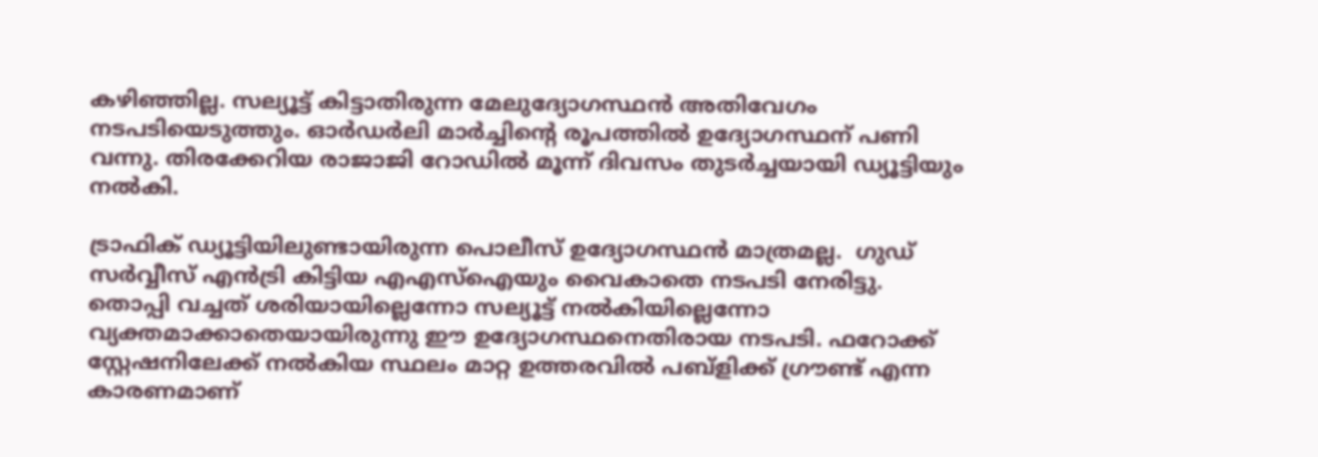കഴിഞ്ഞില്ല. സല്യൂട്ട് കിട്ടാതിരുന്ന മേലുദ്യോഗസ്ഥൻ അതിവേഗം നടപടിയെടുത്തും. ഓർഡർലി മാർച്ചിൻ്റെ രൂപത്തിൽ ഉദ്യോഗസ്ഥന് പണി വന്നു. തിരക്കേറിയ രാജാജി റോഡില്‍ മൂന്ന് ദിവസം തുടര്‍ച്ചയായി ഡ്യൂട്ടിയും നല്‍കി.

ട്രാഫിക് ഡ്യൂട്ടിയിലുണ്ടായിരുന്ന പൊലീസ് ഉദ്യോഗസ്ഥൻ മാത്രമല്ല.  ഗുഡ് സര്‍വ്വീസ് എന്‍ട്രി കിട്ടിയ എഎസ്ഐയും വൈകാതെ നടപടി നേരിട്ടു. തൊപ്പി വച്ചത് ശരിയായില്ലെന്നോ സല്യൂട്ട് നല്‍കിയില്ലെന്നോ വ്യക്തമാക്കാതെയായിരുന്നു ഈ ഉദ്യോഗസ്ഥനെതിരായ നടപടി. ഫറോക്ക് സ്റ്റേഷനിലേക്ക് നല്‍കിയ സ്ഥലം മാറ്റ ഉത്തരവില്‍ പബ്ളിക്ക് ഗ്രൗണ്ട് എന്ന കാരണമാണ്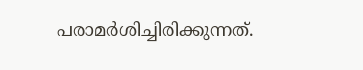പരാമര്‍ശിച്ചിരിക്കുന്നത്.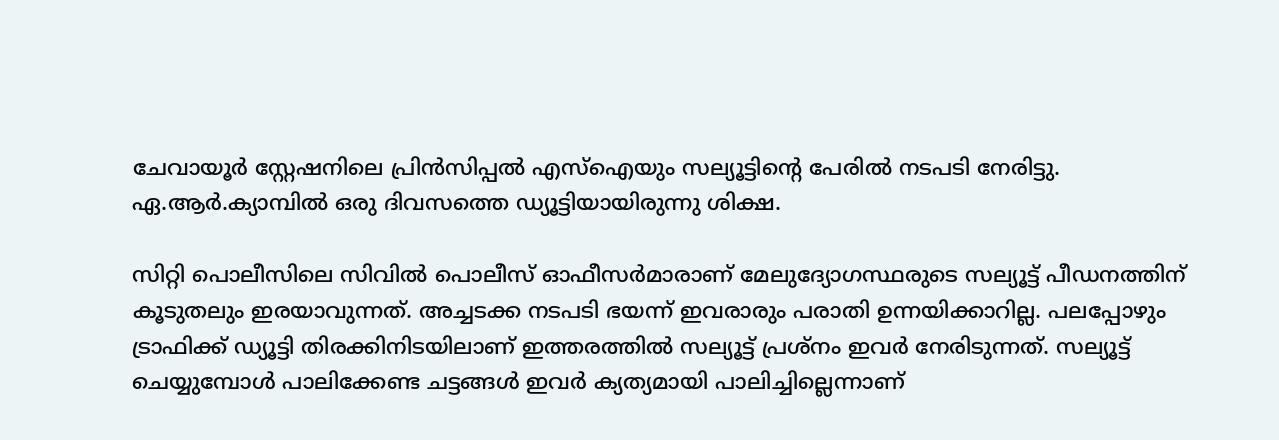ചേവായൂര്‍ സ്റ്റേഷനിലെ പ്രിന്‍സിപ്പല്‍ എസ്ഐയും സല്യൂട്ടിന്‍റെ പേരില്‍ നടപടി നേരിട്ടു. ഏ.ആര്‍.ക്യാമ്പില്‍ ഒരു ദിവസത്തെ ഡ്യൂട്ടിയായിരുന്നു ശിക്ഷ.

സിറ്റി പൊലീസിലെ സിവില്‍ പൊലീസ് ഓഫീസര്‍മാരാണ് മേലുദ്യോഗസ്ഥരുടെ സല്യൂട്ട് പീഡനത്തിന് കൂടുതലും ഇരയാവുന്നത്. അച്ചടക്ക നടപടി ഭയന്ന് ഇവരാരും പരാതി ഉന്നയിക്കാറില്ല. പലപ്പോഴും ട്രാഫിക്ക് ഡ്യൂട്ടി തിരക്കിനിടയിലാണ് ഇത്തരത്തില്‍ സല്യൂട്ട് പ്രശ്നം ഇവര്‍ നേരിടുന്നത്. സല്യൂട്ട് ചെയ്യുമ്പോള്‍ പാലിക്കേണ്ട ചട്ടങ്ങള്‍ ഇവര്‍ ക്യത്യമായി പാലിച്ചില്ലെന്നാണ്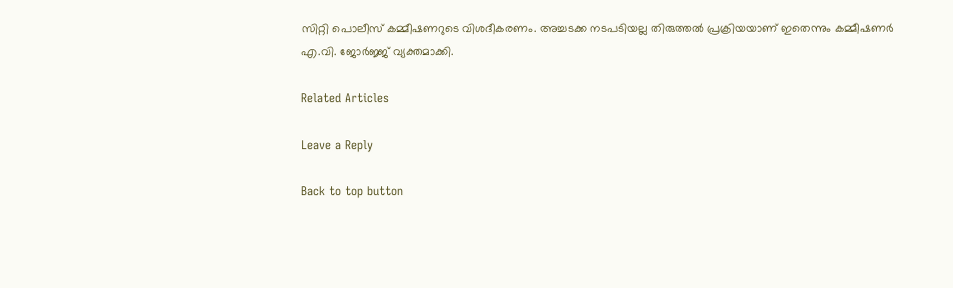സിറ്റി പൊലീസ് കമ്മീഷണറുടെ വിശദീകരണം. അച്ചടക്ക നടപടിയല്ല തിരുത്തല്‍ പ്രക്രിയയാണ് ഇതെന്നും കമ്മീഷണര്‍ എ.വി. ജോര്‍ജ്ജ് വ്യക്തമാക്കി.

Related Articles

Leave a Reply

Back to top button